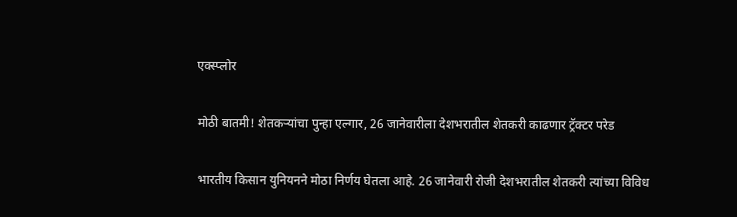एक्स्प्लोर

मोठी बातमी! शेतकऱ्यांचा पुन्हा एल्गार, 26 जानेवारीला देशभरातील शेतकरी काढणार ट्रॅक्टर परेड

भारतीय किसान युनियनने मोठा निर्णय घेतला आहे. 26 जानेवारी रोजी देशभरातील शेतकरी त्यांच्या विविध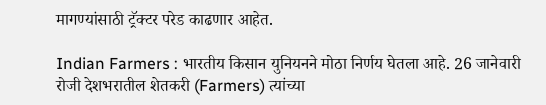मागण्यांसाठी ट्रॅक्टर परेड काढणार आहेत.

Indian Farmers : भारतीय किसान युनियनने मोठा निर्णय घेतला आहे. 26 जानेवारी रोजी देशभरातील शेतकरी (Farmers) त्यांच्या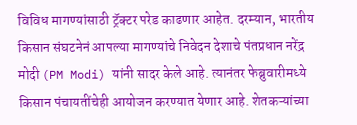विविध मागण्यांसाठी ट्रॅक्टर परेड काढणार आहेत. दरम्यान, भारतीय किसान संघटनेनं आपल्या मागण्यांचे निवेदन देशाचे पंतप्रधान नरेंद्र मोदी (PM Modi) यांनी सादर केले आहे. त्यानंतर फेब्रुवारीमध्ये किसान पंचायतींचेही आयोजन करण्यात येणार आहे. शेतकऱ्यांच्या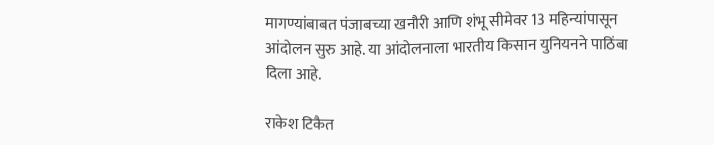मागण्यांबाबत पंजाबच्या खनौरी आणि शंभू सीमेवर 13 महिन्यांपासून आंदोलन सुरु आहे. या आंदोलनाला भारतीय किसान युनियनने पाठिंबा दिला आहे.

राकेश टिकैत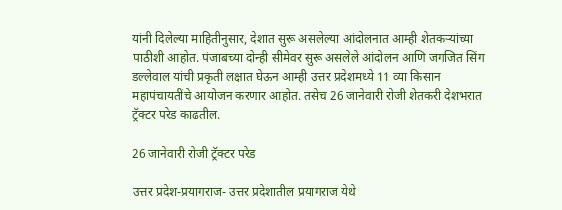यांनी दिलेल्या माहितीनुसार, देशात सुरू असलेल्या आंदोलनात आम्ही शेतकऱ्यांच्या पाठीशी आहोत. पंजाबच्या दोन्ही सीमेवर सुरू असलेले आंदोलन आणि जगजित सिंग डल्लेवाल यांची प्रकृती लक्षात घेऊन आम्ही उत्तर प्रदेशमध्ये 11 व्या किसान महापंचायतींचे आयोजन करणार आहोत. तसेच 26 जानेवारी रोजी शेतकरी देशभरात ट्रॅक्टर परेड काढतील.

26 जानेवारी रोजी ट्रॅक्टर परेड

उत्तर प्रदेश-प्रयागराज- उत्तर प्रदेशातील प्रयागराज येथे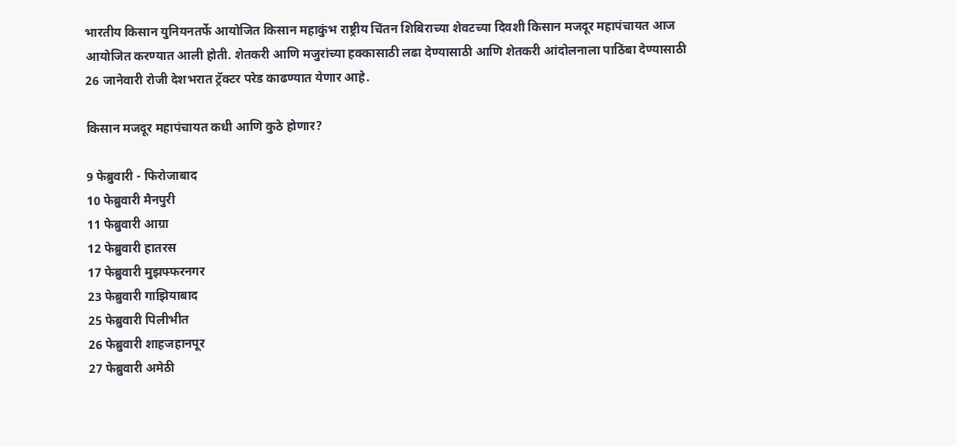भारतीय किसान युनियनतर्फे आयोजित किसान महाकुंभ राष्ट्रीय चिंतन शिबिराच्या शेवटच्या दिवशी किसान मजदूर महापंचायत आज आयोजित करण्यात आली होती. शेतकरी आणि मजुरांच्या हक्कासाठी लढा देण्यासाठी आणि शेतकरी आंदोलनाला पाठिंबा देण्यासाठी 26 जानेवारी रोजी देशभरात ट्रॅक्टर परेड काढण्यात येणार आहे.

किसान मजदूर महापंचायत कधी आणि कुठे होणार?

9 फेब्रुवारी - फिरोजाबाद
10 फेब्रुवारी मैनपुरी
11 फेब्रुवारी आग्रा
12 फेब्रुवारी हातरस
17 फेब्रुवारी मुझफ्फरनगर
23 फेब्रुवारी गाझियाबाद
25 फेब्रुवारी पिलीभीत
26 फेब्रुवारी शाहजहानपूर
27 फेब्रुवारी अमेठी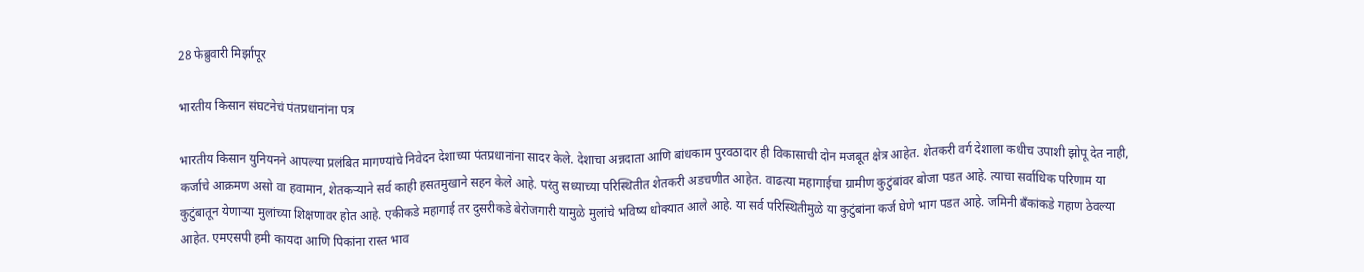28 फेब्रुवारी मिर्झापूर

भारतीय किसान संघटनेचं पंतप्रधानांना पत्र

भारतीय किसान युनियनने आपल्या प्रलंबित मागण्यांचे निवेदन देशाच्या पंतप्रधानांना सादर केले. देशाचा अन्नदाता आणि बांधकाम पुरवठादार ही विकासाची दोन मजबूत क्षेत्र आहेत. शेतकरी वर्ग देशाला कधीच उपाशी झोपू देत नाही, कर्जाचे आक्रमण असो वा हवामान, शेतकऱ्याने सर्व काही हसतमुखाने सहन केले आहे. परंतु सध्याच्या परिस्थितीत शेतकरी अडचणीत आहेत. वाढत्या महागाईचा ग्रामीण कुटुंबांवर बोजा पडत आहे. त्याचा सर्वाधिक परिणाम या कुटुंबातून येणाऱ्या मुलांच्या शिक्षणावर होत आहे. एकीकडे महागाई तर दुसरीकडे बेरोजगारी यामुळे मुलांचे भविष्य धोक्यात आले आहे. या सर्व परिस्थितीमुळे या कुटुंबांना कर्ज घेणे भाग पडत आहे. जमिनी बँकांकडे गहाण ठेवल्या आहेत. एमएसपी हमी कायदा आणि पिकांना रास्त भाव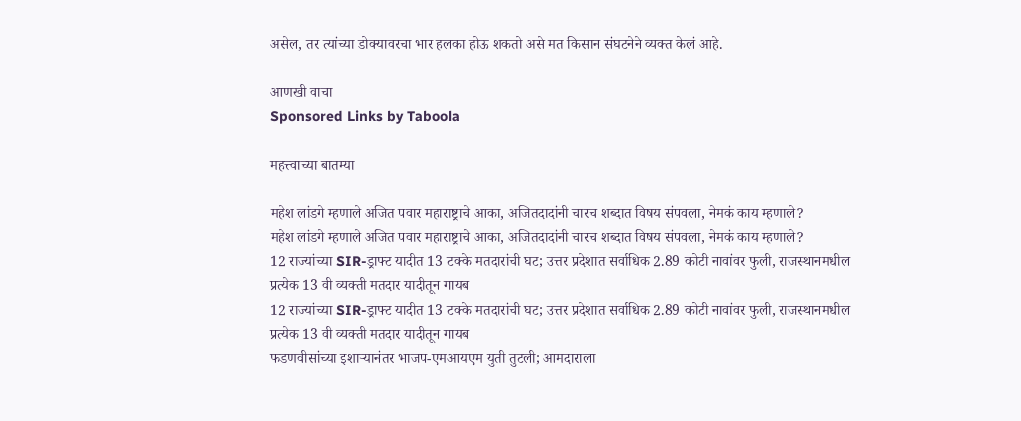असेल, तर त्यांच्या डोक्यावरचा भार हलका होऊ शकतो असे मत किसान संघटनेने व्यक्त केलं आहे.

आणखी वाचा
Sponsored Links by Taboola

महत्त्वाच्या बातम्या

महेश लांडगे म्हणाले अजित पवार महाराष्ट्राचे आका, अजितदादांनी चारच शब्दात विषय संपवला, नेमकं काय म्हणाले?
महेश लांडगे म्हणाले अजित पवार महाराष्ट्राचे आका, अजितदादांनी चारच शब्दात विषय संपवला, नेमकं काय म्हणाले?
12 राज्यांच्या SIR-ड्राफ्ट यादीत 13 टक्के मतदारांची घट; उत्तर प्रदेशात सर्वाधिक 2.89 कोटी नावांवर फुली, राजस्थानमधील प्रत्येक 13 वी व्यक्ती मतदार यादीतून गायब
12 राज्यांच्या SIR-ड्राफ्ट यादीत 13 टक्के मतदारांची घट; उत्तर प्रदेशात सर्वाधिक 2.89 कोटी नावांवर फुली, राजस्थानमधील प्रत्येक 13 वी व्यक्ती मतदार यादीतून गायब
फडणवीसांच्या इशाऱ्यानंतर भाजप-एमआयएम युती तुटली; आमदाराला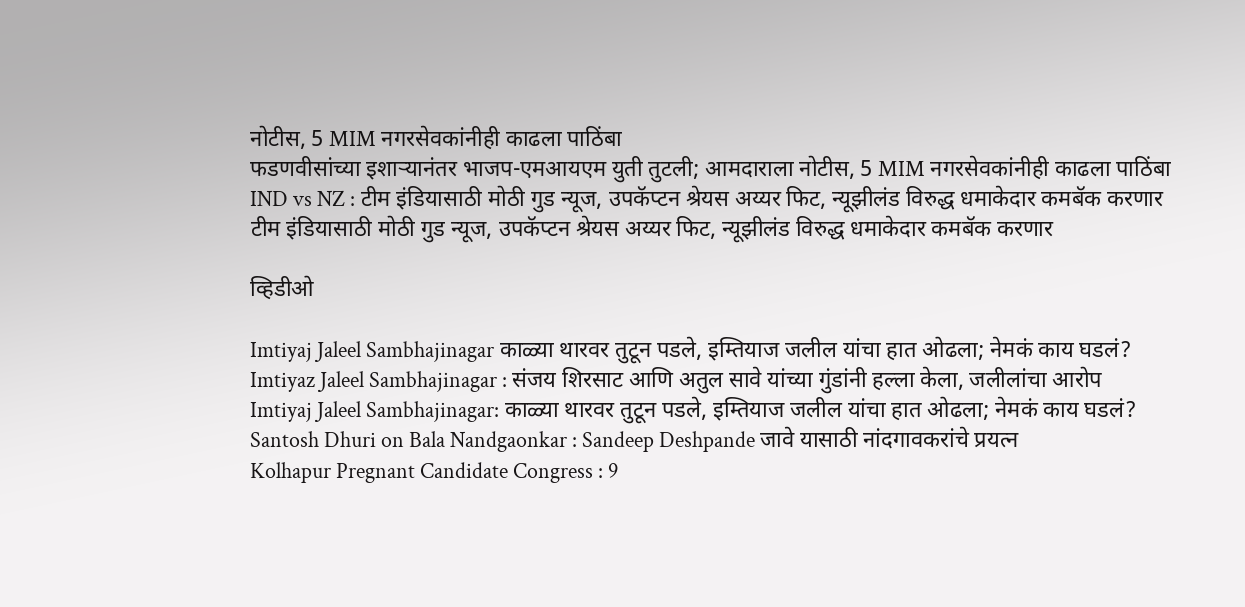नोटीस, 5 MIM नगरसेवकांनीही काढला पाठिंबा
फडणवीसांच्या इशाऱ्यानंतर भाजप-एमआयएम युती तुटली; आमदाराला नोटीस, 5 MIM नगरसेवकांनीही काढला पाठिंबा
IND vs NZ : टीम इंडियासाठी मोठी गुड न्यूज, उपकॅप्टन श्रेयस अय्यर फिट, न्यूझीलंड विरुद्ध धमाकेदार कमबॅक करणार
टीम इंडियासाठी मोठी गुड न्यूज, उपकॅप्टन श्रेयस अय्यर फिट, न्यूझीलंड विरुद्ध धमाकेदार कमबॅक करणार

व्हिडीओ

Imtiyaj Jaleel Sambhajinagar काळ्या थारवर तुटून पडले, इम्तियाज जलील यांचा हात ओढला; नेमकं काय घडलं?
Imtiyaz Jaleel Sambhajinagar : संजय शिरसाट आणि अतुल सावे यांच्या गुंडांनी हल्ला केला, जलीलांचा आरोप
Imtiyaj Jaleel Sambhajinagar: काळ्या थारवर तुटून पडले, इम्तियाज जलील यांचा हात ओढला; नेमकं काय घडलं?
Santosh Dhuri on Bala Nandgaonkar : Sandeep Deshpande जावे यासाठी नांदगावकरांचे प्रयत्न
Kolhapur Pregnant Candidate Congress : 9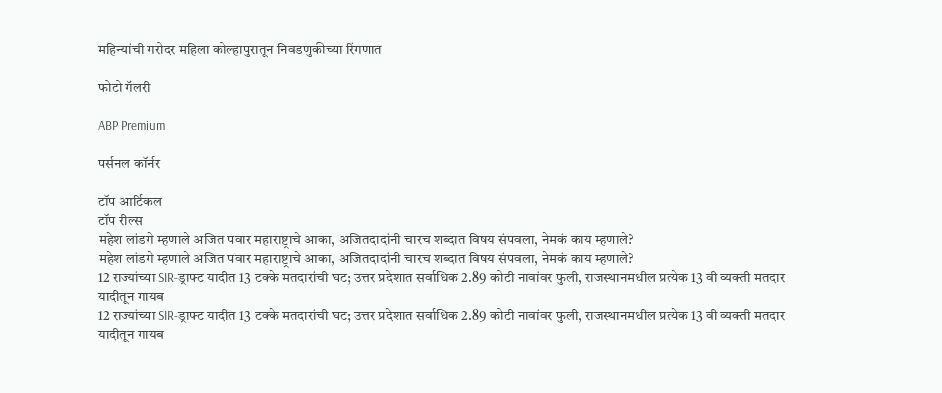महिन्यांची गरोदर महिला कोल्हापुरातून निवडणुकीच्या रिंगणात

फोटो गॅलरी

ABP Premium

पर्सनल कॉर्नर

टॉप आर्टिकल
टॉप रील्स
महेश लांडगे म्हणाले अजित पवार महाराष्ट्राचे आका, अजितदादांनी चारच शब्दात विषय संपवला, नेमकं काय म्हणाले?
महेश लांडगे म्हणाले अजित पवार महाराष्ट्राचे आका, अजितदादांनी चारच शब्दात विषय संपवला, नेमकं काय म्हणाले?
12 राज्यांच्या SIR-ड्राफ्ट यादीत 13 टक्के मतदारांची घट; उत्तर प्रदेशात सर्वाधिक 2.89 कोटी नावांवर फुली, राजस्थानमधील प्रत्येक 13 वी व्यक्ती मतदार यादीतून गायब
12 राज्यांच्या SIR-ड्राफ्ट यादीत 13 टक्के मतदारांची घट; उत्तर प्रदेशात सर्वाधिक 2.89 कोटी नावांवर फुली, राजस्थानमधील प्रत्येक 13 वी व्यक्ती मतदार यादीतून गायब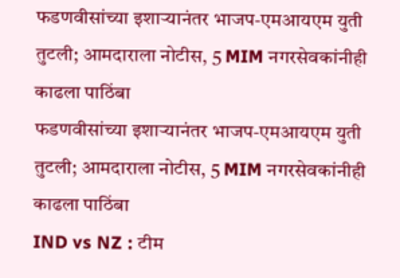फडणवीसांच्या इशाऱ्यानंतर भाजप-एमआयएम युती तुटली; आमदाराला नोटीस, 5 MIM नगरसेवकांनीही काढला पाठिंबा
फडणवीसांच्या इशाऱ्यानंतर भाजप-एमआयएम युती तुटली; आमदाराला नोटीस, 5 MIM नगरसेवकांनीही काढला पाठिंबा
IND vs NZ : टीम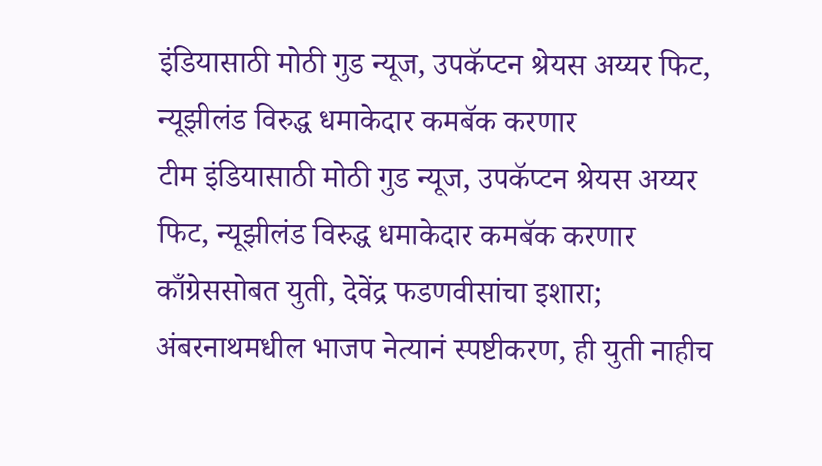इंडियासाठी मोठी गुड न्यूज, उपकॅप्टन श्रेयस अय्यर फिट, न्यूझीलंड विरुद्ध धमाकेदार कमबॅक करणार
टीम इंडियासाठी मोठी गुड न्यूज, उपकॅप्टन श्रेयस अय्यर फिट, न्यूझीलंड विरुद्ध धमाकेदार कमबॅक करणार
काँग्रेससोबत युती, देवेंद्र फडणवीसांचा इशारा; अंबरनाथमधील भाजप नेत्यानं स्पष्टीकरण, ही युती नाहीच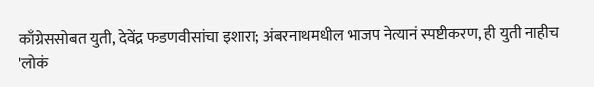काँग्रेससोबत युती, देवेंद्र फडणवीसांचा इशारा; अंबरनाथमधील भाजप नेत्यानं स्पष्टीकरण, ही युती नाहीच
'लोकं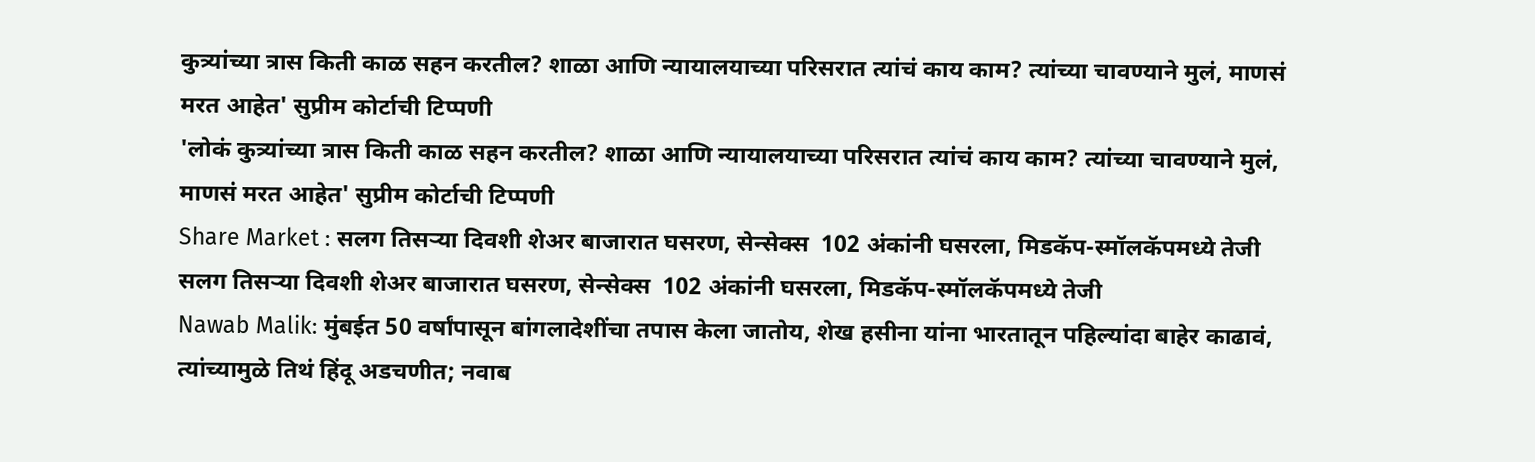कुत्र्यांच्या त्रास किती काळ सहन करतील? शाळा आणि न्यायालयाच्या परिसरात त्यांचं काय काम? त्यांच्या चावण्याने मुलं, माणसं मरत आहेत' सुप्रीम कोर्टाची टिप्पणी
'लोकं कुत्र्यांच्या त्रास किती काळ सहन करतील? शाळा आणि न्यायालयाच्या परिसरात त्यांचं काय काम? त्यांच्या चावण्याने मुलं, माणसं मरत आहेत' सुप्रीम कोर्टाची टिप्पणी
Share Market : सलग तिसऱ्या दिवशी शेअर बाजारात घसरण, सेन्सेक्स  102 अंकांनी घसरला, मिडकॅप-स्मॉलकॅपमध्ये तेजी
सलग तिसऱ्या दिवशी शेअर बाजारात घसरण, सेन्सेक्स  102 अंकांनी घसरला, मिडकॅप-स्मॉलकॅपमध्ये तेजी
Nawab Malik: मुंबईत 50 वर्षांपासून बांगलादेशींचा तपास केला जातोय, शेख हसीना यांना भारतातून पहिल्यांदा बाहेर काढावं, त्यांच्यामुळे तिथं हिंदू अडचणीत; नवाब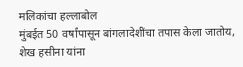मलिकांचा हल्लाबोल
मुंबईत 50 वर्षांपासून बांगलादेशींचा तपास केला जातोय, शेख हसीना यांना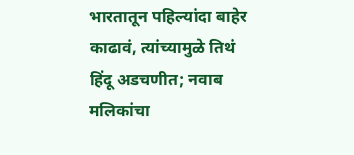भारतातून पहिल्यांदा बाहेर काढावं, त्यांच्यामुळे तिथं हिंदू अडचणीत; नवाब मलिकांचा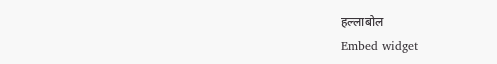हल्लाबोल
Embed widget